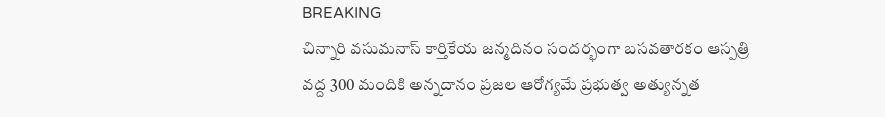BREAKING
చిన్నారి వసుమనాస్ కార్తికేయ జన్మదినం సందర్భంగా బసవతారకం ఆస్పత్రి వద్ద 300 మందికి అన్నదానం ప్రజల ఆరోగ్యమే ప్రభుత్వ అత్యున్నత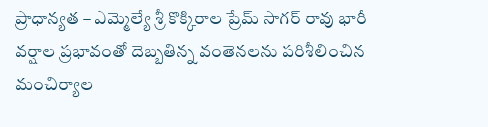ప్రాధాన్యత – ఎమ్మెల్యే శ్రీ కొక్కిరాల ప్రేమ్ సాగర్ రావు భారీ వర్షాల ప్రభావంతో దెబ్బతిన్న వంతెనలను పరిశీలించిన మంచిర్యాల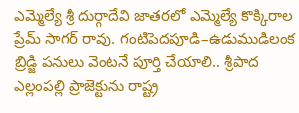ఎమ్మెల్యే శ్రీ దుర్గాదేవి జాతరలో ఎమ్మెల్యే కొక్కిరాల ప్రేమ్ సాగర్ రావు. గంటిపెదపూడి–ఉడుముడిలంక బ్రిడ్జి పనులు వెంటనే పూర్తి చేయాలి.. శ్రీపాద ఎల్లంపల్లి ప్రాజెక్టును రాష్ట్ర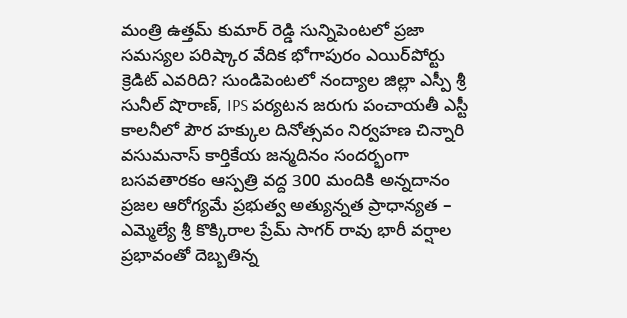మంత్రి ఉత్తమ్ కుమార్ రెడ్డి సున్నిపెంటలో ప్రజా సమస్యల పరిష్కార వేదిక భోగాపురం ఎయిర్‌పోర్టు క్రెడిట్ ఎవరిది? సుండిపెంటలో నంద్యాల జిల్లా ఎస్పీ శ్రీ సునీల్ షొరాణ్, IPS పర్యటన జరుగు పంచాయతీ ఎస్టీ కాలనీలో పౌర హక్కుల దినోత్సవం నిర్వహణ చిన్నారి వసుమనాస్ కార్తికేయ జన్మదినం సందర్భంగా బసవతారకం ఆస్పత్రి వద్ద 300 మందికి అన్నదానం ప్రజల ఆరోగ్యమే ప్రభుత్వ అత్యున్నత ప్రాధాన్యత – ఎమ్మెల్యే శ్రీ కొక్కిరాల ప్రేమ్ సాగర్ రావు భారీ వర్షాల ప్రభావంతో దెబ్బతిన్న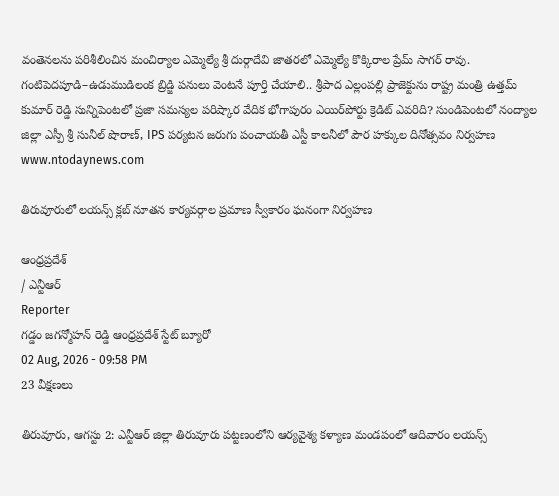వంతెనలను పరిశీలించిన మంచిర్యాల ఎమ్మెల్యే శ్రీ దుర్గాదేవి జాతరలో ఎమ్మెల్యే కొక్కిరాల ప్రేమ్ సాగర్ రావు. గంటిపెదపూడి–ఉడుముడిలంక బ్రిడ్జి పనులు వెంటనే పూర్తి చేయాలి.. శ్రీపాద ఎల్లంపల్లి ప్రాజెక్టును రాష్ట్ర మంత్రి ఉత్తమ్ కుమార్ రెడ్డి సున్నిపెంటలో ప్రజా సమస్యల పరిష్కార వేదిక భోగాపురం ఎయిర్‌పోర్టు క్రెడిట్ ఎవరిది? సుండిపెంటలో నంద్యాల జిల్లా ఎస్పీ శ్రీ సునీల్ షొరాణ్, IPS పర్యటన జరుగు పంచాయతీ ఎస్టీ కాలనీలో పౌర హక్కుల దినోత్సవం నిర్వహణ
www.ntodaynews.com

తిరువూరులో లయన్స్ క్లబ్ నూతన కార్యవర్గాల ప్రమాణ స్వీకారం ఘనంగా నిర్వహణ

ఆంధ్రప్రదేశ్
/ ఎన్టీఆర్
Reporter
గడ్డం జగన్మోహన్ రెడ్డి ఆంధ్రప్రదేశ్ స్టేట్ బ్యూరో
02 Aug, 2026 - 09:58 PM
23 వీక్షణలు

తిరువూరు, ఆగస్టు 2: ఎన్టీఆర్ జిల్లా తిరువూరు పట్టణంలోని ఆర్యవైశ్య కళ్యాణ మండపంలో ఆదివారం లయన్స్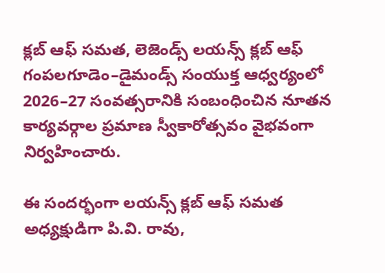క్లబ్ ఆఫ్ సమత, లెజెండ్స్ లయన్స్ క్లబ్ ఆఫ్ గంపలగూడెం–డైమండ్స్ సంయుక్త ఆధ్వర్యంలో 2026–27 సంవత్సరానికి సంబంధించిన నూతన కార్యవర్గాల ప్రమాణ స్వీకారోత్సవం వైభవంగా నిర్వహించారు.

ఈ సందర్భంగా లయన్స్ క్లబ్ ఆఫ్ సమత అధ్యక్షుడిగా పి.వి. రావు,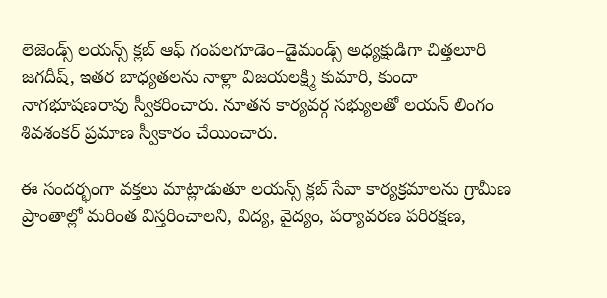లెజెండ్స్ లయన్స్ క్లబ్ ఆఫ్ గంపలగూడెం–డైమండ్స్ అధ్యక్షుడిగా చిత్తలూరి జగదీష్, ఇతర బాధ్యతలను నాళ్లా విజయలక్ష్మి కుమారి, కుందా నాగభూషణరావు స్వీకరించారు. నూతన కార్యవర్గ సభ్యులతో లయన్ లింగం శివశంకర్ ప్రమాణ స్వీకారం చేయించారు.

ఈ సందర్భంగా వక్తలు మాట్లాడుతూ లయన్స్ క్లబ్ సేవా కార్యక్రమాలను గ్రామీణ ప్రాంతాల్లో మరింత విస్తరించాలని, విద్య, వైద్యం, పర్యావరణ పరిరక్షణ,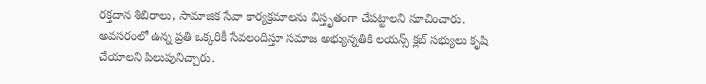రక్తదాన శిబిరాలు, సామాజిక సేవా కార్యక్రమాలను విస్తృతంగా చేపట్టాలని సూచించారు. అవసరంలో ఉన్న ప్రతి ఒక్కరికీ సేవలందిస్తూ సమాజ అభ్యున్నతికి లయన్స్ క్లబ్ సభ్యులు కృషి చేయాలని పిలుపునిచ్చారు.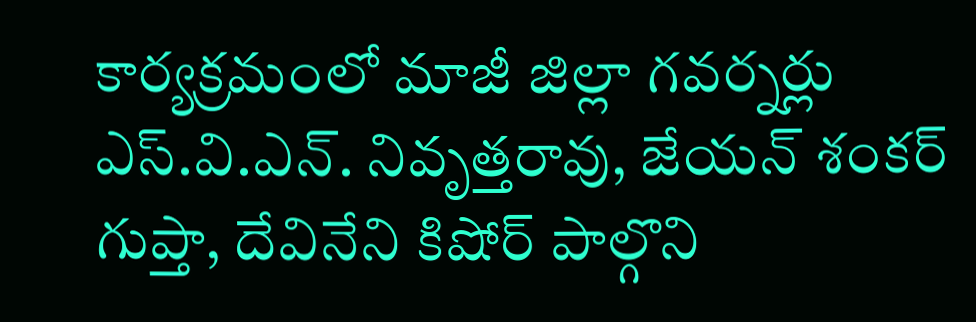కార్యక్రమంలో మాజీ జిల్లా గవర్నర్లు ఎస్.వి.ఎన్. నివృత్తరావు, జేయన్ శంకర్ గుప్తా, దేవినేని కిషోర్ పాల్గొని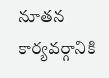నూతన కార్యవర్గానికి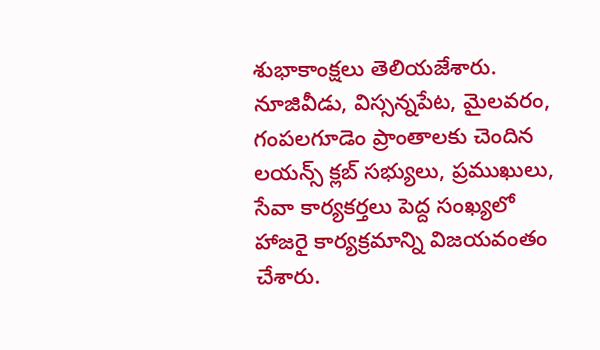శుభాకాంక్షలు తెలియజేశారు. నూజివీడు, విస్సన్నపేట, మైలవరం, గంపలగూడెం ప్రాంతాలకు చెందిన లయన్స్ క్లబ్ సభ్యులు, ప్రముఖులు, సేవా కార్యకర్తలు పెద్ద సంఖ్యలో హాజరై కార్యక్రమాన్ని విజయవంతం చేశారు.